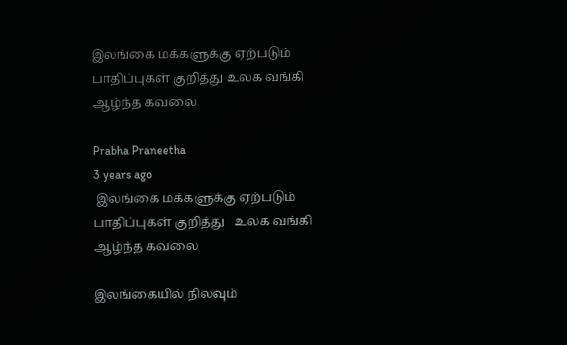இலங்கை மக்களுக்கு ஏற்படும் பாதிப்புகள் குறித்து உலக வங்கி ஆழ்ந்த கவலை

Prabha Praneetha
3 years ago
 இலங்கை மக்களுக்கு ஏற்படும் பாதிப்புகள் குறித்து   உலக வங்கி ஆழ்ந்த கவலை

இலங்கையில் நிலவும்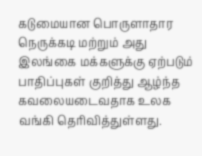கடுமையான பொருளாதார நெருக்கடி மற்றும் அது இலங்கை மக்களுக்கு ஏற்படும் பாதிப்புகள் குறித்து ஆழ்ந்த கவலையடைவதாக உலக வங்கி தெரிவித்துள்ளது.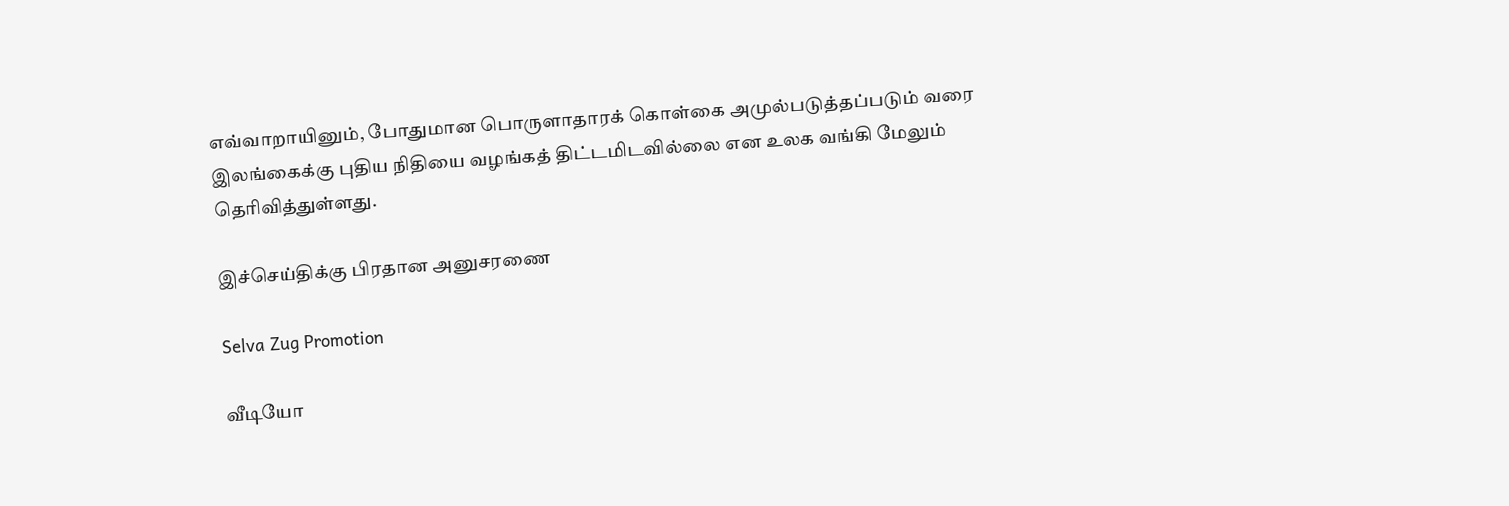எவ்வாறாயினும், போதுமான பொருளாதாரக் கொள்கை அமுல்படுத்தப்படும் வரை இலங்கைக்கு புதிய நிதியை வழங்கத் திட்டமிடவில்லை என உலக வங்கி மேலும் தெரிவித்துள்ளது.

இச்செய்திக்கு பிரதான அனுசரணை

Selva Zug Promotion

வீடியோ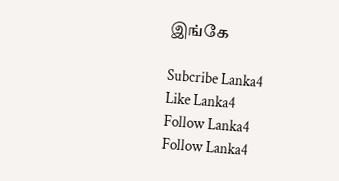இங்கே

Subcribe Lanka4
Like Lanka4
Follow Lanka4
Follow Lanka4